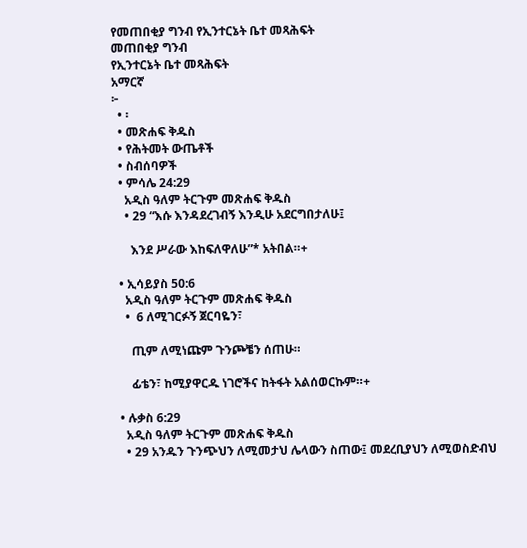የመጠበቂያ ግንብ የኢንተርኔት ቤተ መጻሕፍት
መጠበቂያ ግንብ
የኢንተርኔት ቤተ መጻሕፍት
አማርኛ
፦
  • ፡
  • መጽሐፍ ቅዱስ
  • የሕትመት ውጤቶች
  • ስብሰባዎች
  • ምሳሌ 24:29
    አዲስ ዓለም ትርጉም መጽሐፍ ቅዱስ
    • 29 “እሱ እንዳደረገብኝ እንዲሁ አደርግበታለሁ፤

      እንደ ሥራው እከፍለዋለሁ”* አትበል።+

  • ኢሳይያስ 50:6
    አዲስ ዓለም ትርጉም መጽሐፍ ቅዱስ
    •  6 ለሚገርፉኝ ጀርባዬን፣

      ጢም ለሚነጩም ጉንጮቼን ሰጠሁ።

      ፊቴን፣ ከሚያዋርዱ ነገሮችና ከትፋት አልሰወርኩም።+

  • ሉቃስ 6:29
    አዲስ ዓለም ትርጉም መጽሐፍ ቅዱስ
    • 29 አንዱን ጉንጭህን ለሚመታህ ሌላውን ስጠው፤ መደረቢያህን ለሚወስድብህ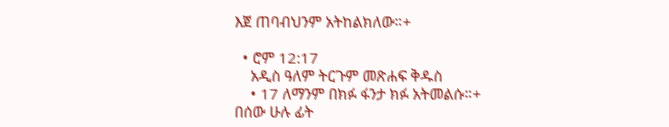እጀ ጠባብህንም አትከልክለው።+

  • ሮም 12:17
    አዲስ ዓለም ትርጉም መጽሐፍ ቅዱስ
    • 17 ለማንም በክፉ ፋንታ ክፉ አትመልሱ።+ በሰው ሁሉ ፊት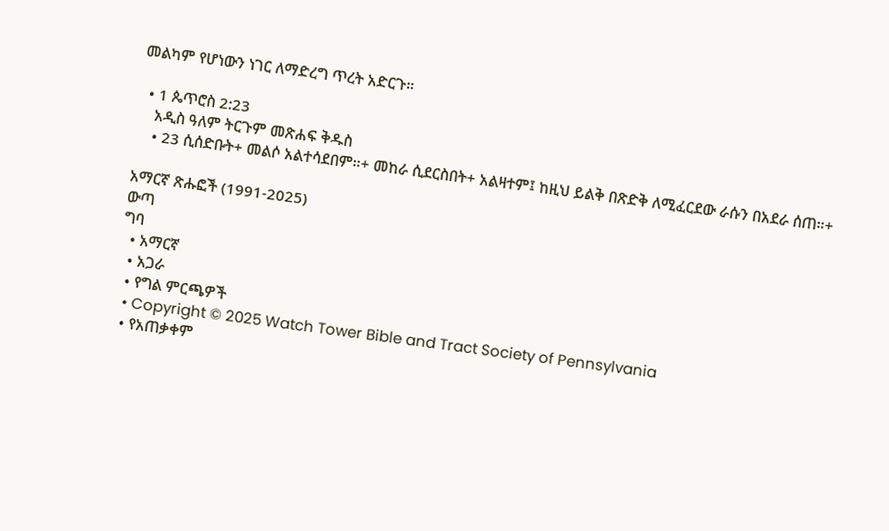መልካም የሆነውን ነገር ለማድረግ ጥረት አድርጉ።

  • 1 ጴጥሮስ 2:23
    አዲስ ዓለም ትርጉም መጽሐፍ ቅዱስ
    • 23 ሲሰድቡት+ መልሶ አልተሳደበም።+ መከራ ሲደርስበት+ አልዛተም፤ ከዚህ ይልቅ በጽድቅ ለሚፈርደው ራሱን በአደራ ሰጠ።+

አማርኛ ጽሑፎች (1991-2025)
ውጣ
ግባ
  • አማርኛ
  • አጋራ
  • የግል ምርጫዎች
  • Copyright © 2025 Watch Tower Bible and Tract Society of Pennsylvania
  • የአጠቃቀም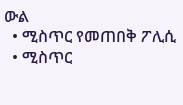ውል
  • ሚስጥር የመጠበቅ ፖሊሲ
  • ሚስጥር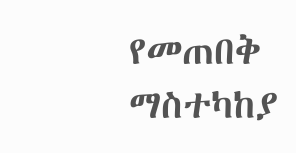የመጠበቅ ማስተካከያ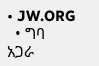• JW.ORG
  • ግባ
አጋራ